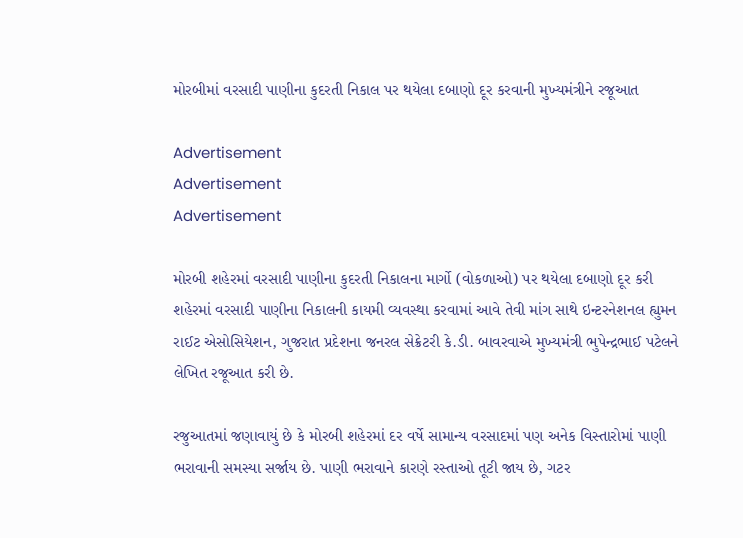મોરબીમાં વરસાદી પાણીના કુદરતી નિકાલ પર થયેલા દબાણો દૂર કરવાની મુખ્યમંત્રીને રજૂઆત

Advertisement
Advertisement
Advertisement

મોરબી શહેરમાં વરસાદી પાણીના કુદરતી નિકાલના માર્ગો (વોકળાઓ) પર થયેલા દબાણો દૂર કરી શહેરમાં વરસાદી પાણીના નિકાલની કાયમી વ્યવસ્થા કરવામાં આવે તેવી માંગ સાથે ઇન્ટરનેશનલ હ્યુમન રાઈટ એસોસિયેશન, ગુજરાત પ્રદેશના જનરલ સેક્રેટરી કે.ડી. બાવરવાએ મુખ્યમંત્રી ભુપેન્દ્રભાઈ પટેલને લેખિત રજૂઆત કરી છે.

રજુઆતમાં જણાવાયું છે કે મોરબી શહેરમાં દર વર્ષે સામાન્ય વરસાદમાં પણ અનેક વિસ્તારોમાં પાણી ભરાવાની સમસ્યા સર્જાય છે. પાણી ભરાવાને કારણે રસ્તાઓ તૂટી જાય છે, ગટર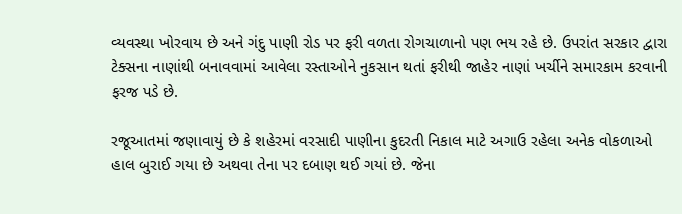વ્યવસ્થા ખોરવાય છે અને ગંદુ પાણી રોડ પર ફરી વળતા રોગચાળાનો પણ ભય રહે છે. ઉપરાંત સરકાર દ્વારા ટેક્સના નાણાંથી બનાવવામાં આવેલા રસ્તાઓને નુકસાન થતાં ફરીથી જાહેર નાણાં ખર્ચીને સમારકામ કરવાની ફરજ પડે છે.

રજૂઆતમાં જણાવાયું છે કે શહેરમાં વરસાદી પાણીના કુદરતી નિકાલ માટે અગાઉ રહેલા અનેક વોકળાઓ હાલ બુરાઈ ગયા છે અથવા તેના પર દબાણ થઈ ગયાં છે. જેના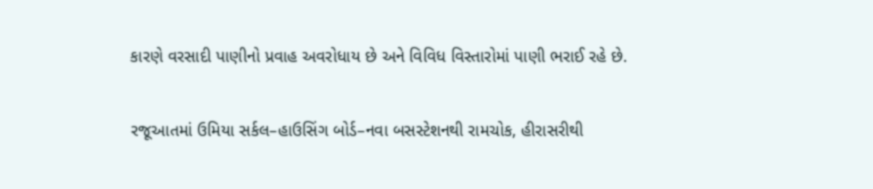કારણે વરસાદી પાણીનો પ્રવાહ અવરોધાય છે અને વિવિધ વિસ્તારોમાં પાણી ભરાઈ રહે છે.

રજૂઆતમાં ઉમિયા સર્કલ–હાઉસિંગ બોર્ડ–નવા બસસ્ટેશનથી રામચોક, હીરાસરીથી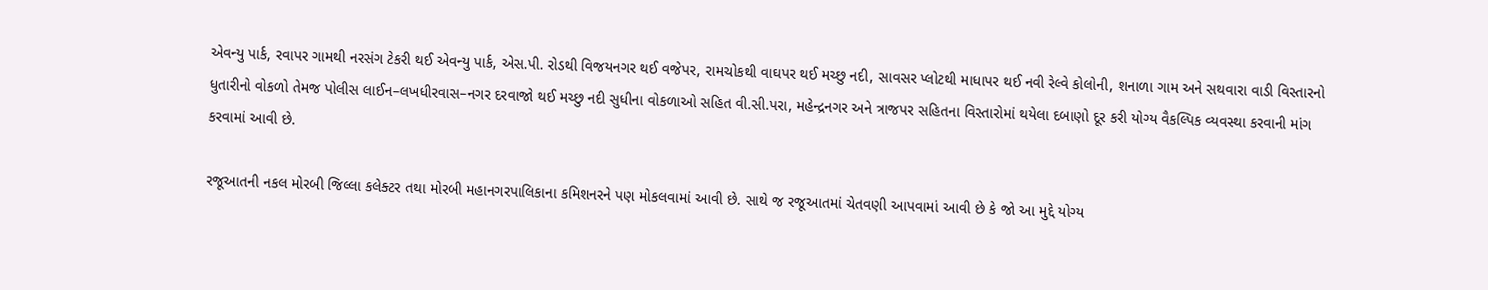એવન્યુ પાર્ક, રવાપર ગામથી નરસંગ ટેકરી થઈ એવન્યુ પાર્ક, એસ.પી. રોડથી વિજયનગર થઈ વજેપર, રામચોકથી વાઘપર થઈ મચ્છુ નદી, સાવસર પ્લોટથી માધાપર થઈ નવી રેલ્વે કોલોની, શનાળા ગામ અને સથવારા વાડી વિસ્તારનો ધુતારીનો વોકળો તેમજ પોલીસ લાઈન–લખધીરવાસ–નગર દરવાજો થઈ મચ્છુ નદી સુધીના વોકળાઓ સહિત વી.સી.પરા, મહેન્દ્રનગર અને ત્રાજપર સહિતના વિસ્તારોમાં થયેલા દબાણો દૂર કરી યોગ્ય વૈકલ્પિક વ્યવસ્થા કરવાની માંગ કરવામાં આવી છે.

રજૂઆતની નકલ મોરબી જિલ્લા કલેક્ટર તથા મોરબી મહાનગરપાલિકાના કમિશનરને પણ મોકલવામાં આવી છે. સાથે જ રજૂઆતમાં ચેતવણી આપવામાં આવી છે કે જો આ મુદ્દે યોગ્ય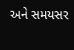અને સમયસર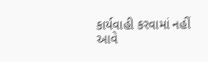કાર્યવાહી કરવામાં નહીં આવે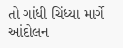તો ગાંધી ચિંધ્યા માર્ગે આંદોલન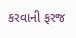કરવાની ફરજ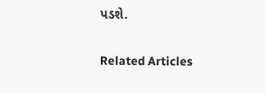પડશે.

Related Articles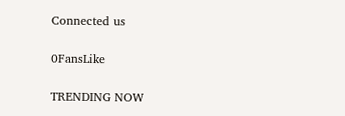Connected us

0FansLike

TRENDING NOW